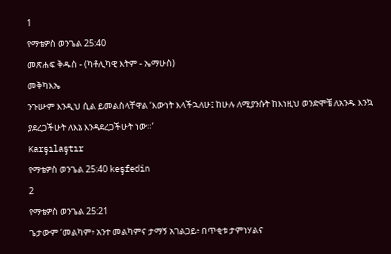1
የማቴዎስ ወንጌል 25:40
መጽሐፍ ቅዱስ - (ካቶሊካዊ እትም - ኤማሁስ)
መቅካእኤ
ንጉሡም እንዲህ ሲል ይመልስላቸዋል ‘እውነት እላችኋለሁ፤ ከሁሉ ለሚያንሱት ከእነዚህ ወንድሞቼ ለአንዱ እንኳ ያደረጋችሁት ለእኔ እንዳደረጋችሁት ነው።’
Karşılaştır
የማቴዎስ ወንጌል 25:40 keşfedin
2
የማቴዎስ ወንጌል 25:21
ጌታውም ‘መልካም፥ አንተ መልካምና ታማኝ አገልጋይ፥ በጥቂቱ ታምነሃልና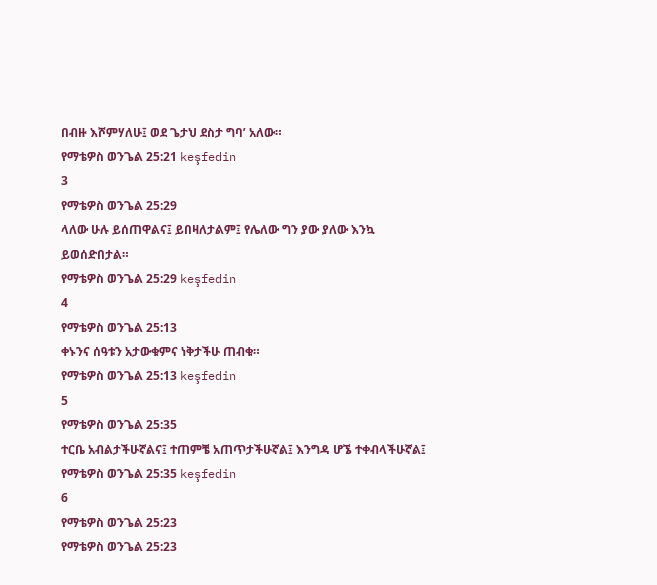በብዙ እሾምሃለሁ፤ ወደ ጌታህ ደስታ ግባ’ አለው።
የማቴዎስ ወንጌል 25:21 keşfedin
3
የማቴዎስ ወንጌል 25:29
ላለው ሁሉ ይሰጠዋልና፤ ይበዛለታልም፤ የሌለው ግን ያው ያለው እንኳ ይወሰድበታል።
የማቴዎስ ወንጌል 25:29 keşfedin
4
የማቴዎስ ወንጌል 25:13
ቀኑንና ሰዓቱን አታውቁምና ነቅታችሁ ጠብቁ።
የማቴዎስ ወንጌል 25:13 keşfedin
5
የማቴዎስ ወንጌል 25:35
ተርቤ አብልታችሁኛልና፤ ተጠምቼ አጠጥታችሁኛል፤ እንግዳ ሆኜ ተቀብላችሁኛል፤
የማቴዎስ ወንጌል 25:35 keşfedin
6
የማቴዎስ ወንጌል 25:23
የማቴዎስ ወንጌል 25:23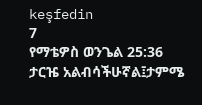keşfedin
7
የማቴዎስ ወንጌል 25:36
ታርዤ አልብሳችሁኛል፤ታምሜ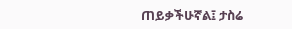ጠይቃችሁኛል፤ ታስሬ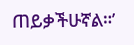ጠይቃችሁኛል።’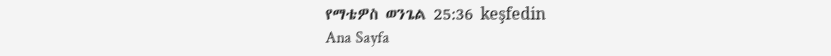የማቴዎስ ወንጌል 25:36 keşfedin
Ana Sayfa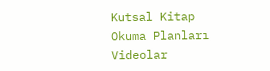Kutsal Kitap
Okuma Planları
Videolar